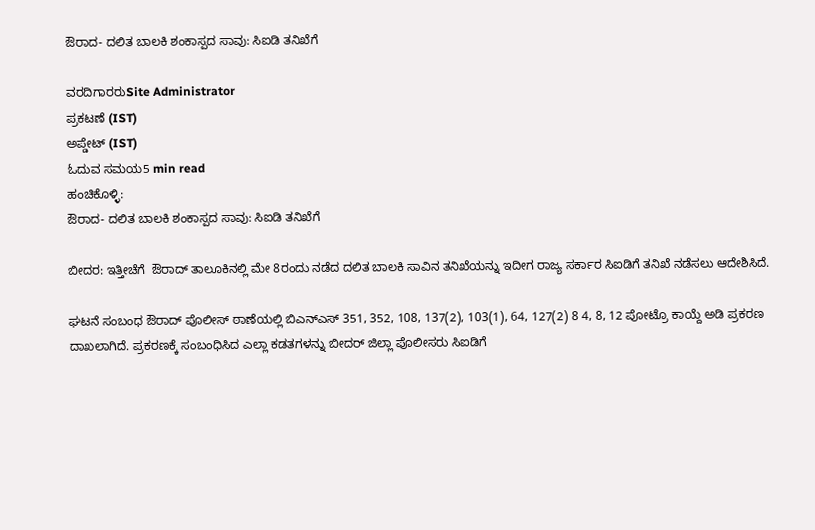ಔರಾದ- ದಲಿತ ಬಾಲಕಿ ಶಂಕಾಸ್ಪದ ಸಾವು: ಸಿಐಡಿ ತನಿಖೆಗೆ

ವರದಿಗಾರರುSite Administrator
ಪ್ರಕಟಣೆ (IST)
ಅಪ್ಡೇಟ್ (IST)
ಓದುವ ಸಮಯ5 min read
ಹಂಚಿಕೊಳ್ಳಿ:
ಔರಾದ- ದಲಿತ ಬಾಲಕಿ ಶಂಕಾಸ್ಪದ ಸಾವು: ಸಿಐಡಿ ತನಿಖೆಗೆ

ಬೀದ‌ರ: ಇತ್ತೀಚೆಗೆ  ಔರಾದ್ ತಾಲೂಕಿನಲ್ಲಿ ಮೇ 8ರಂದು ನಡೆದ ದಲಿತ ಬಾಲಕಿ ಸಾವಿನ ತನಿಖೆಯನ್ನು ಇದೀಗ ರಾಜ್ಯ ಸರ್ಕಾರ ಸಿಐಡಿಗೆ ತನಿಖೆ ನಡೆಸಲು ಆದೇಶಿಸಿದೆ.

ಘಟನೆ ಸಂಬಂಧ ಔರಾದ್ ಪೊಲೀಸ್ ಠಾಣೆಯಲ್ಲಿ ಬಿಎನ್‌ಎಸ್ 351, 352, 108, 137(2), 103(1), 64, 127(2) 8 4, 8, 12 ಪೋಟ್ರೊ ಕಾಯ್ದೆ ಅಡಿ ಪ್ರಕರಣ ದಾಖಲಾಗಿದೆ. ಪ್ರಕರಣಕ್ಕೆ ಸಂಬಂಧಿಸಿದ ಎಲ್ಲಾ ಕಡತಗಳನ್ನು ಬೀದರ್ ಜಿಲ್ಲಾ ಪೊಲೀಸರು ಸಿಐಡಿಗೆ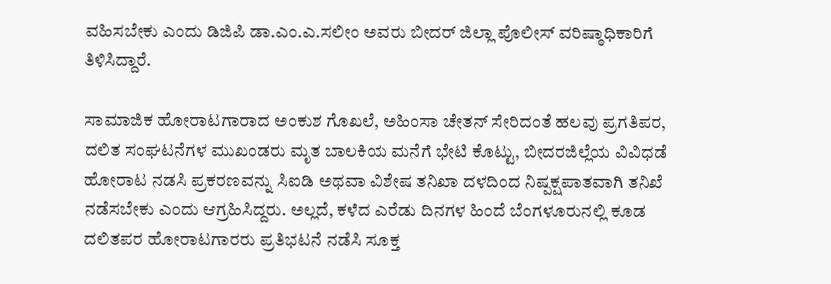ವಹಿಸಬೇಕು ಎಂದು ಡಿಜಿಪಿ ಡಾ.ಎಂ.ಎ.ಸಲೀಂ ಅವರು ಬೀದರ್ ಜಿಲ್ಲಾ ಪೊಲೀಸ್ ವರಿಷ್ಠಾಧಿಕಾರಿಗೆ ತಿಳಿಸಿದ್ದಾರೆ.

ಸಾಮಾಜಿಕ ಹೋರಾಟಗಾರಾದ ಅಂಕುಶ ಗೊಖಲೆ, ಅಹಿಂಸಾ ಚೇತನ್ ಸೇರಿದಂತೆ ಹಲವು ಪ್ರಗತಿಪರ, ದಲಿತ ಸಂಘಟನೆಗಳ ಮುಖಂಡರು ಮೃತ ಬಾಲಕಿಯ ಮನೆಗೆ ಭೇಟಿ ಕೊಟ್ಟು, ಬೀದರ‌ಜಿಲ್ಲೆಯ ವಿವಿಧಡೆ ಹೋರಾಟ ನಡಸಿ ಪ್ರಕರಣವನ್ನು ಸಿಐಡಿ ಅಥವಾ ವಿಶೇಷ ತನಿಖಾ ದಳದಿಂದ ನಿಷ್ಪಕ್ಷಪಾತವಾಗಿ ತನಿಖೆ ನಡೆಸಬೇಕು ಎಂದು ಆಗ್ರಹಿಸಿದ್ದರು. ಅಲ್ಲದೆ, ಕಳೆದ ಎರೆಡು ದಿನಗಳ ಹಿಂದೆ ಬೆಂಗಳೂರುನಲ್ಲಿ ಕೂಡ ದಲಿತಪರ ಹೋರಾಟಗಾರರು ಪ್ರತಿಭಟನೆ ನಡೆಸಿ ಸೂಕ್ತ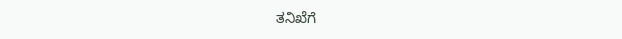ತನಿಖೆಗೆ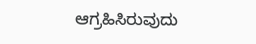ಆಗ್ರಹಿಸಿರುವುದು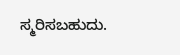ಸ್ಮರಿಸಬಹುದು.